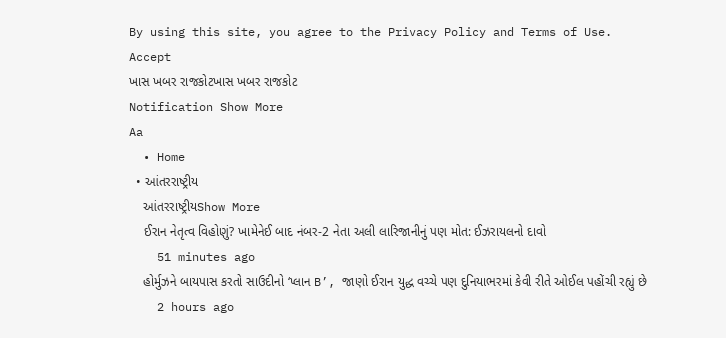By using this site, you agree to the Privacy Policy and Terms of Use.
Accept
ખાસ ખબર રાજકોટખાસ ખબર રાજકોટ
Notification Show More
Aa
  • Home
  • આંતરરાષ્ટ્રીય
    આંતરરાષ્ટ્રીયShow More
    ઈરાન નેતૃત્વ વિહોણું? ખામેનેઈ બાદ નંબર-2 નેતા અલી લારિજાનીનું પણ મોત: ઈઝરાયલનો દાવો
    51 minutes ago
    હોર્મુઝને બાયપાસ કરતો સાઉદીનો ‘પ્લાન B’, જાણો ઈરાન યુદ્ધ વચ્ચે પણ દુનિયાભરમાં કેવી રીતે ઓઈલ પહોંચી રહ્યું છે
    2 hours ago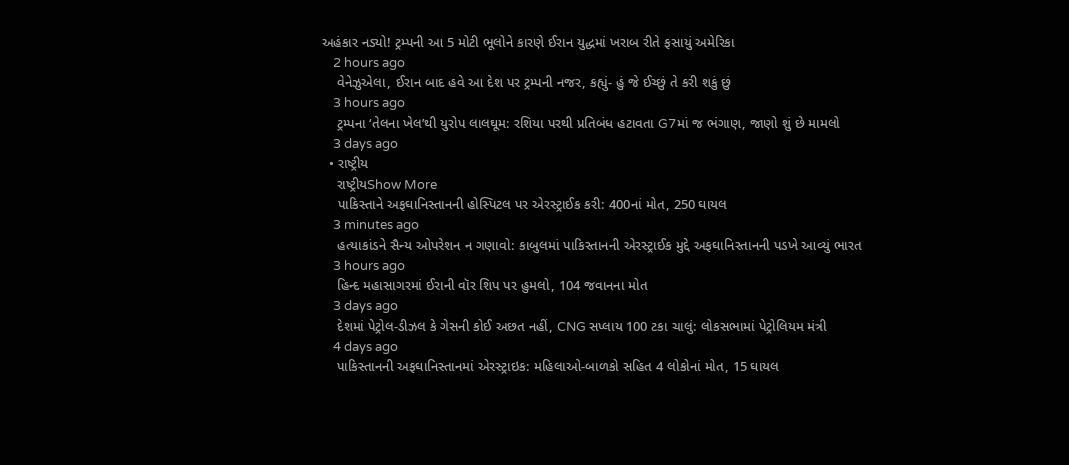અહંકાર નડ્યો! ટ્રમ્પની આ 5 મોટી ભૂલોને કારણે ઈરાન યુદ્ધમાં ખરાબ રીતે ફસાયું અમેરિકા
    2 hours ago
    વેનેઝુએલા, ઈરાન બાદ હવે આ દેશ પર ટ્રમ્પની નજર, કહ્યું- હું જે ઈચ્છું તે કરી શકું છું
    3 hours ago
    ટ્રમ્પના ‘તેલના ખેલ’થી યુરોપ લાલઘૂમ: રશિયા પરથી પ્રતિબંધ હટાવતા G7માં જ ભંગાણ, જાણો શું છે મામલો
    3 days ago
  • રાષ્ટ્રીય
    રાષ્ટ્રીયShow More
    પાકિસ્તાને અફઘાનિસ્તાનની હોસ્પિટલ પર એરસ્ટ્રાઈક કરી: 400નાં મોત, 250 ઘાયલ
    3 minutes ago
    હત્યાકાંડને સૈન્ય ઓપરેશન ન ગણાવો: કાબુલમાં પાકિસ્તાનની એરસ્ટ્રાઈક મુદ્દે અફઘાનિસ્તાનની પડખે આવ્યું ભારત
    3 hours ago
    હિન્દ મહાસાગરમાં ઈરાની વૉર શિપ પર હુમલો, 104 જવાનના મોત
    3 days ago
    દેશમાં પેટ્રોલ-ડીઝલ કે ગેસની કોઈ અછત નહીં, CNG સપ્લાય 100 ટકા ચાલું: લોકસભામાં પેટ્રોલિયમ મંત્રી
    4 days ago
    પાકિસ્તાનની અફઘાનિસ્તાનમાં એરસ્ટ્રાઇક: મહિલાઓ-બાળકો સહિત 4 લોકોનાં મોત, 15 ઘાયલ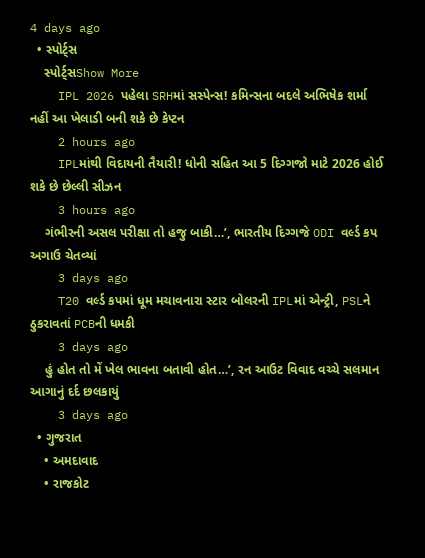4 days ago
  • સ્પોર્ટ્સ
    સ્પોર્ટ્સShow More
    IPL 2026 પહેલા SRHમાં સસ્પેન્સ! કમિન્સના બદલે અભિષેક શર્મા નહીં આ ખેલાડી બની શકે છે કેપ્ટન
    2 hours ago
    IPLમાંથી વિદાયની તૈયારી! ધોની સહિત આ 5 દિગ્ગજો માટે 2026 હોઈ શકે છે છેલ્લી સીઝન
    3 hours ago
    ગંભીરની અસલ પરીક્ષા તો હજુ બાકી…’, ભારતીય દિગ્ગજે ODI વર્લ્ડ કપ અગાઉ ચેતવ્યાં
    3 days ago
    T20 વર્લ્ડ કપમાં ધૂમ મચાવનારા સ્ટાર બોલરની IPLમાં એન્ટ્રી, PSLને ઠુકરાવતાં PCBની ધમકી
    3 days ago
    હું હોત તો મેં ખેલ ભાવના બતાવી હોત…’, રન આઉટ વિવાદ વચ્ચે સલમાન આગાનું દર્દ છલકાયું
    3 days ago
  • ગુજરાત
    • અમદાવાદ
    • રાજકોટ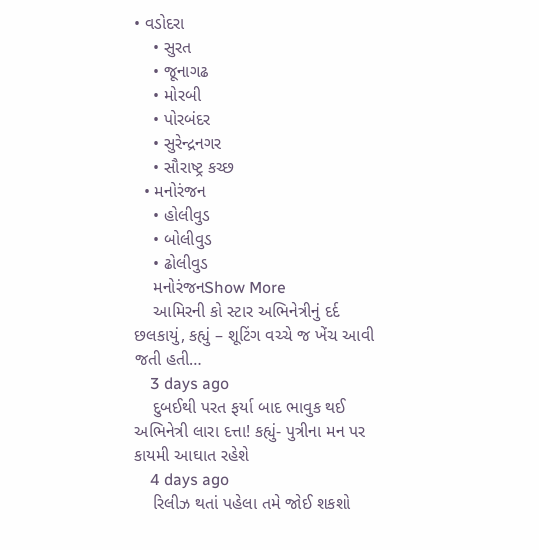• વડોદરા
    • સુરત
    • જૂનાગઢ
    • મોરબી
    • પોરબંદર
    • સુરેન્દ્રનગર
    • સૌરાષ્ટ્ર કચ્છ
  • મનોરંજન
    • હોલીવુડ
    • બોલીવુડ
    • ઢોલીવુડ
    મનોરંજનShow More
    આમિરની કો સ્ટાર અભિનેત્રીનું દર્દ છલકાયું, કહ્યું – શૂટિંગ વચ્ચે જ ખેંચ આવી જતી હતી…
    3 days ago
    દુબઈથી પરત ફર્યા બાદ ભાવુક થઈ અભિનેત્રી લારા દત્તા! કહ્યું- પુત્રીના મન પર કાયમી આઘાત રહેશે
    4 days ago
    રિલીઝ થતાં પહેલા તમે જોઈ શકશો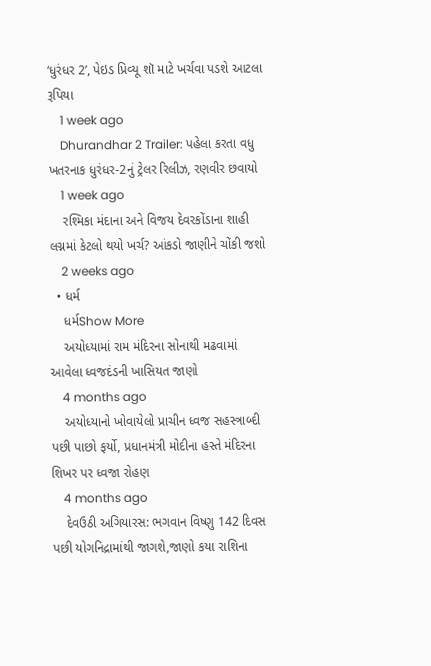‘ધુરંધર 2’, પેઇડ પ્રિવ્યૂ શૉ માટે ખર્ચવા પડશે આટલા રૂપિયા
    1 week ago
    Dhurandhar 2 Trailer: પહેલા કરતા વધુ ખતરનાક ધુરંધર-2નું ટ્રેલર રિલીઝ, રણવીર છવાયો
    1 week ago
    રશ્મિકા મંદાના અને વિજય દેવરકોંડાના શાહી લગ્નમાં કેટલો થયો ખર્ચ? આંકડો જાણીને ચોંકી જશો
    2 weeks ago
  • ધર્મ
    ધર્મShow More
    અયોધ્યામાં રામ મંદિરના સોનાથી મઢવામાં આવેલા ધ્વજદંડની ખાસિયત જાણો
    4 months ago
    અયોધ્યાનો ખોવાયેલો પ્રાચીન ધ્વજ સહસ્ત્રાબ્દી પછી પાછો ફર્યો, પ્રધાનમંત્રી મોદીના હસ્તે મંદિરના શિખર પર ધ્વજા રોહણ
    4 months ago
    દેવઉઠી અગિયારસ: ભગવાન વિષ્ણુ 142 દિવસ પછી યોગનિદ્રામાંથી જાગશે,જાણો કયા રાશિના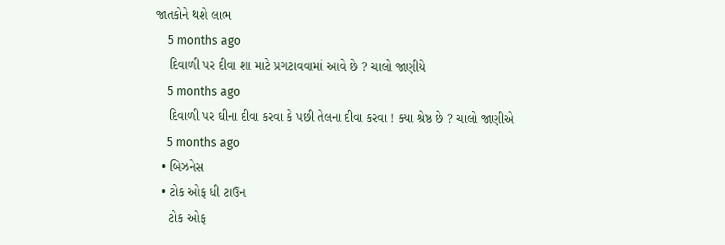જાતકોને થશે લાભ
    5 months ago
    દિવાળી પર દીવા શા માટે પ્રગટાવવામાં આવે છે ? ચાલો જાણીયે
    5 months ago
    દિવાળી પર ઘીના દીવા કરવા કે પછી તેલના દીવા કરવા ! ક્યા શ્રેષ્ઠ છે ? ચાલો જાણીએ
    5 months ago
  • બિઝનેસ
  • ટોક ઓફ ધી ટાઉન
    ટોક ઓફ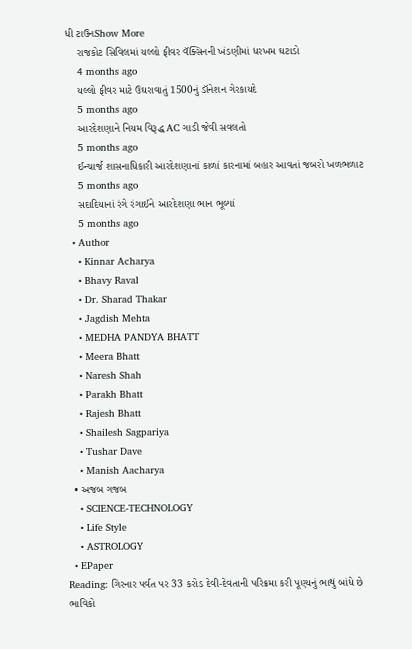ધી ટાઉનShow More
    રાજકોટ સિવિલમાં યલ્લો ફીવર વૅક્સિનની ખંડણીમાં ધરખમ ઘટાડો
    4 months ago
    યલ્લો ફીવર માટે ઉઘરાવાતું 1500નું ડૉનેશન ગેરકાયદે
    5 months ago
    આરદેશણાને નિયમ વિરૂદ્ધ AC ગાડી જેવી સવલતો
    5 months ago
    ઈન્ચાર્જ શાસનાધિકારી આરદેશણાનાં કાળાં કારનામાં બહાર આવતાં જબરો ખળભળાટ
    5 months ago
    સદાદિયાનાં રંગે રંગાઈને આરદેશણા ભાન ભૂલ્યાં
    5 months ago
  • Author
    • Kinnar Acharya
    • Bhavy Raval
    • Dr. Sharad Thakar
    • Jagdish Mehta
    • MEDHA PANDYA BHATT
    • Meera Bhatt
    • Naresh Shah
    • Parakh Bhatt
    • Rajesh Bhatt
    • Shailesh Sagpariya
    • Tushar Dave
    • Manish Aacharya
  • અજબ ગજબ
    • SCIENCE-TECHNOLOGY
    • Life Style
    • ASTROLOGY
  • EPaper
Reading: ગિરનાર પર્વત પર 33 કરોડ દેવી-દેવતાની પરિક્રમા કરી પૂણ્યનું ભાથું બાંધે છે ભાવિકો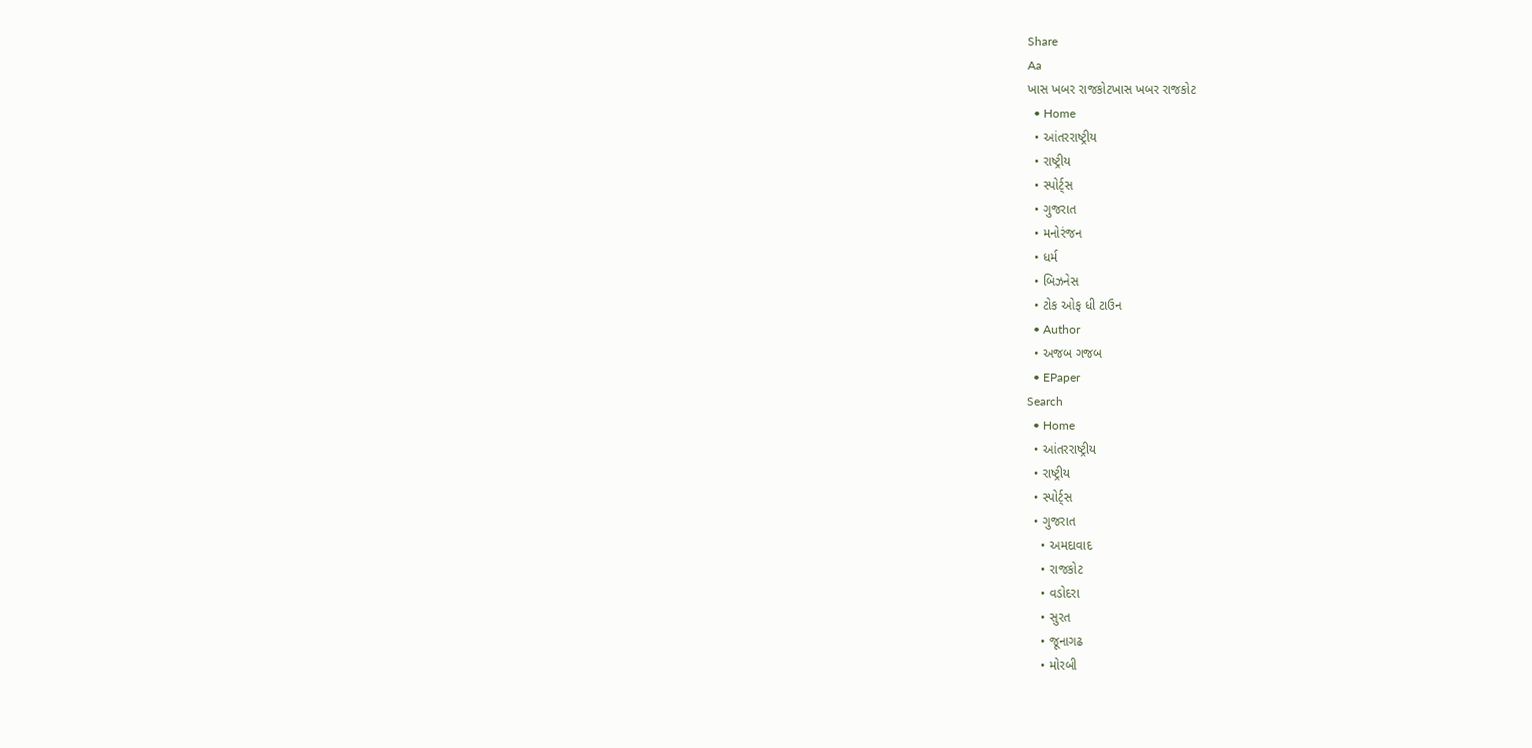Share
Aa
ખાસ ખબર રાજકોટખાસ ખબર રાજકોટ
  • Home
  • આંતરરાષ્ટ્રીય
  • રાષ્ટ્રીય
  • સ્પોર્ટ્સ
  • ગુજરાત
  • મનોરંજન
  • ધર્મ
  • બિઝનેસ
  • ટોક ઓફ ધી ટાઉન
  • Author
  • અજબ ગજબ
  • EPaper
Search
  • Home
  • આંતરરાષ્ટ્રીય
  • રાષ્ટ્રીય
  • સ્પોર્ટ્સ
  • ગુજરાત
    • અમદાવાદ
    • રાજકોટ
    • વડોદરા
    • સુરત
    • જૂનાગઢ
    • મોરબી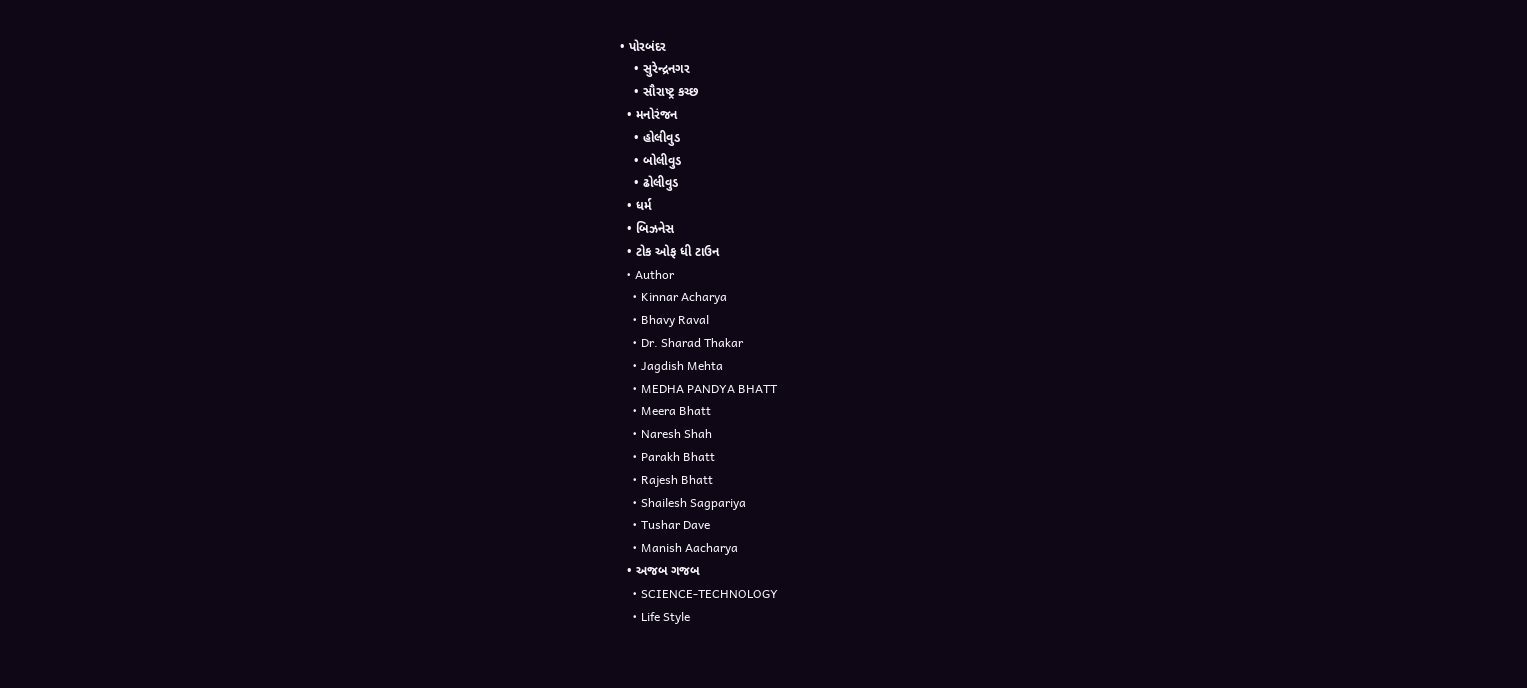• પોરબંદર
    • સુરેન્દ્રનગર
    • સૌરાષ્ટ્ર કચ્છ
  • મનોરંજન
    • હોલીવુડ
    • બોલીવુડ
    • ઢોલીવુડ
  • ધર્મ
  • બિઝનેસ
  • ટોક ઓફ ધી ટાઉન
  • Author
    • Kinnar Acharya
    • Bhavy Raval
    • Dr. Sharad Thakar
    • Jagdish Mehta
    • MEDHA PANDYA BHATT
    • Meera Bhatt
    • Naresh Shah
    • Parakh Bhatt
    • Rajesh Bhatt
    • Shailesh Sagpariya
    • Tushar Dave
    • Manish Aacharya
  • અજબ ગજબ
    • SCIENCE-TECHNOLOGY
    • Life Style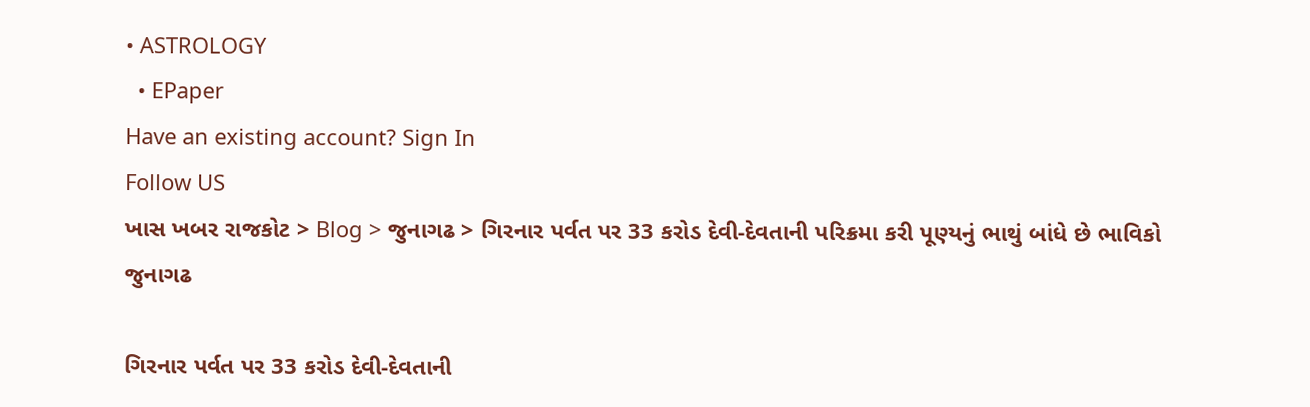• ASTROLOGY
  • EPaper
Have an existing account? Sign In
Follow US
ખાસ ખબર રાજકોટ > Blog > જુનાગઢ > ગિરનાર પર્વત પર 33 કરોડ દેવી-દેવતાની પરિક્રમા કરી પૂણ્યનું ભાથું બાંધે છે ભાવિકો
જુનાગઢ

ગિરનાર પર્વત પર 33 કરોડ દેવી-દેવતાની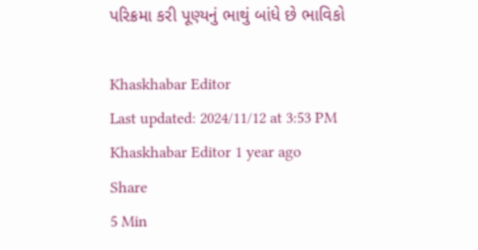પરિક્રમા કરી પૂણ્યનું ભાથું બાંધે છે ભાવિકો

Khaskhabar Editor
Last updated: 2024/11/12 at 3:53 PM
Khaskhabar Editor 1 year ago
Share
5 Min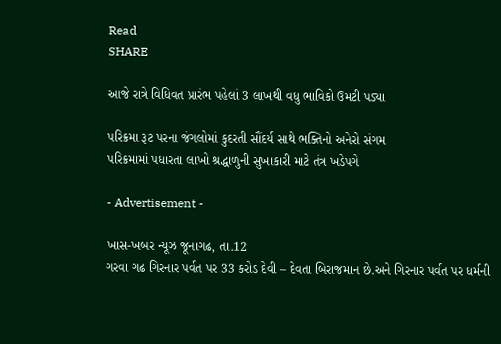Read
SHARE

આજે રાત્રે વિધિવત પ્રારંભ પહેલાં 3 લાખથી વધુ ભાવિકો ઉમટી પડ્યા

પરિક્રમા રૂટ પરના જંગલોમાં કુદરતી સૌંદર્ય સાથે ભક્તિનો અનેરો સંગમ
પરિક્રમામાં પધારતા લાખો શ્રદ્ધાળુની સુખાકારી માટે તંત્ર ખડેપગે

- Advertisement -

ખાસ-ખબર ન્યૂઝ જૂનાગઢ, તા.12
ગરવા ગઢ ગિરનાર પર્વત પર 33 કરોડ દેવી – દેવતા બિરાજમાન છે.અને ગિરનાર પર્વત પર ધર્મની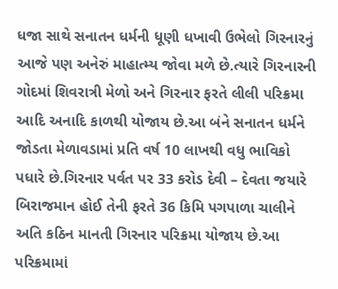ધજા સાથે સનાતન ધર્મની ધૂણી ધખાવી ઉભેલો ગિરનારનું આજે પણ અનેરું માહાત્મ્ય જોવા મળે છે.ત્યારે ગિરનારની ગોદમાં શિવરાત્રી મેળો અને ગિરનાર ફરતે લીલી પરિક્રમા આદિ અનાદિ કાળથી યોજાય છે.આ બંને સનાતન ધર્મને જોડતા મેળાવડામાં પ્રતિ વર્ષ 10 લાખથી વધુ ભાવિકો પધારે છે.ગિરનાર પર્વત પર 33 કરોડ દેવી – દેવતા જયારે બિરાજમાન હોઈ તેની ફરતે 36 કિમિ પગપાળા ચાલીને અતિ કઠિન માનતી ગિરનાર પરિક્રમા યોજાય છે.આ પરિક્રમામાં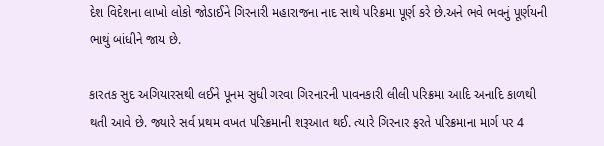દેશ વિદેશના લાખો લોકો જોડાઈને ગિરનારી મહારાજના નાદ સાથે પરિક્રમા પૂર્ણ કરે છે.અને ભવે ભવનું પૂર્ણયની ભાથું બાંધીને જાય છે.

કારતક સુદ અગિયારસથી લઈને પૂનમ સુધી ગરવા ગિરનારની પાવનકારી લીલી પરિક્રમા આદિ અનાદિ કાળથી થતી આવે છે. જ્યારે સર્વ પ્રથમ વખત પરિક્રમાની શરૂઆત થઈ. ત્યારે ગિરનાર ફરતે પરિક્રમાના માર્ગ પર 4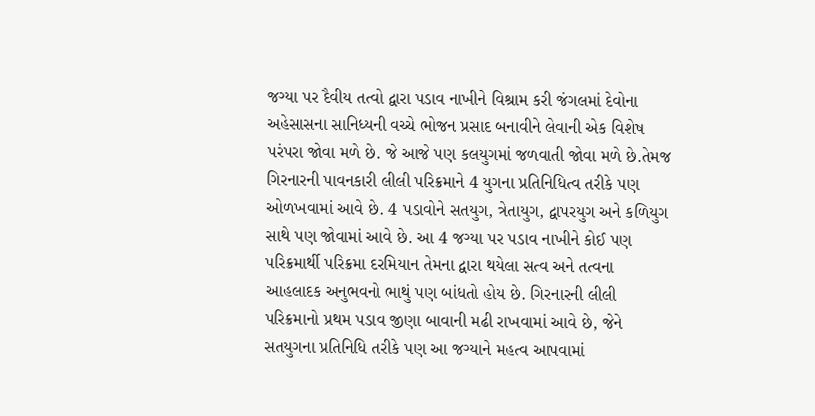જગ્યા પર દૈવીય તત્વો દ્વારા પડાવ નાખીને વિશ્રામ કરી જંગલમાં દેવોના અહેસાસના સાનિધ્યની વચ્ચે ભોજન પ્રસાદ બનાવીને લેવાની એક વિશેષ પરંપરા જોવા મળે છે. જે આજે પણ કલયુગમાં જળવાતી જોવા મળે છે.તેમજ ગિરનારની પાવનકારી લીલી પરિક્રમાને 4 યુગના પ્રતિનિધિત્વ તરીકે પણ ઓળખવામાં આવે છે. 4 પડાવોને સતયુગ, ત્રેતાયુગ, દ્વાપરયુગ અને કળિયુગ સાથે પણ જોવામાં આવે છે. આ 4 જગ્યા પર પડાવ નાખીને કોઈ પણ પરિક્રમાર્થી પરિક્રમા દરમિયાન તેમના દ્વારા થયેલા સત્વ અને તત્વના આહલાદક અનુભવનો ભાથું પણ બાંધતો હોય છે. ગિરનારની લીલી પરિક્રમાનો પ્રથમ પડાવ જીણા બાવાની મઢી રાખવામાં આવે છે, જેને સતયુગના પ્રતિનિધિ તરીકે પણ આ જગ્યાને મહત્વ આપવામાં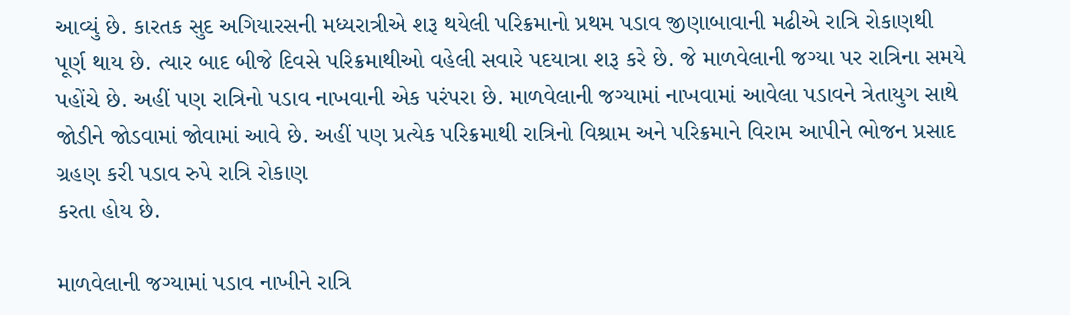આવ્યું છે. કારતક સુદ અગિયારસની મધ્યરાત્રીએ શરૂ થયેલી પરિક્રમાનો પ્રથમ પડાવ જીણાબાવાની મઢીએ રાત્રિ રોકાણથી પૂર્ણ થાય છે. ત્યાર બાદ બીજે દિવસે પરિક્રમાથીઓ વહેલી સવારે પદયાત્રા શરૂ કરે છે. જે માળવેલાની જગ્યા પર રાત્રિના સમયે પહોંચે છે. અહીં પણ રાત્રિનો પડાવ નાખવાની એક પરંપરા છે. માળવેલાની જગ્યામાં નાખવામાં આવેલા પડાવને ત્રેતાયુગ સાથે જોડીને જોડવામાં જોવામાં આવે છે. અહીં પણ પ્રત્યેક પરિક્રમાથી રાત્રિનો વિશ્રામ અને પરિક્રમાને વિરામ આપીને ભોજન પ્રસાદ ગ્રહણ કરી પડાવ રુપે રાત્રિ રોકાણ
કરતા હોય છે.

માળવેલાની જગ્યામાં પડાવ નાખીને રાત્રિ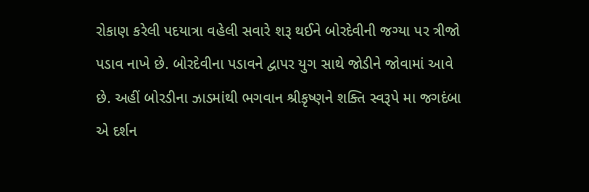રોકાણ કરેલી પદયાત્રા વહેલી સવારે શરૂ થઈને બોરદેવીની જગ્યા પર ત્રીજો પડાવ નાખે છે. બોરદેવીના પડાવને દ્વાપર યુગ સાથે જોડીને જોવામાં આવે છે. અહીં બોરડીના ઝાડમાંથી ભગવાન શ્રીકૃષ્ણને શક્તિ સ્વરૂપે મા જગદંબા એ દર્શન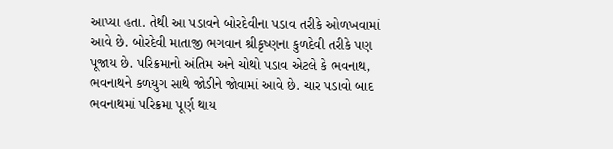આપ્યા હતા. તેથી આ પડાવને બોરદેવીના પડાવ તરીકે ઓળખવામાં આવે છે. બોરદેવી માતાજી ભગવાન શ્રીકૃષ્ણના કુળદેવી તરીકે પણ પૂજાય છે. પરિક્રમાનો અંતિમ અને ચોથો પડાવ એટલે કે ભવનાથ, ભવનાથને કળયુગ સાથે જોડીને જોવામાં આવે છે. ચાર પડાવો બાદ ભવનાથમાં પરિક્રમા પૂર્ણ થાય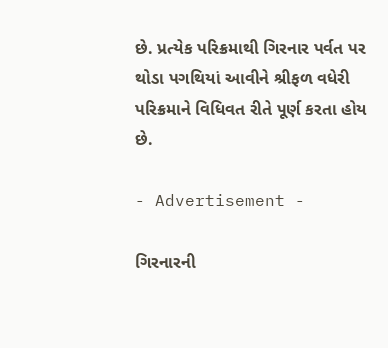છે. પ્રત્યેક પરિક્રમાથી ગિરનાર પર્વત પર થોડા પગથિયાં આવીને શ્રીફળ વધેરી પરિક્રમાને વિધિવત રીતે પૂર્ણ કરતા હોય છે.

- Advertisement -

ગિરનારની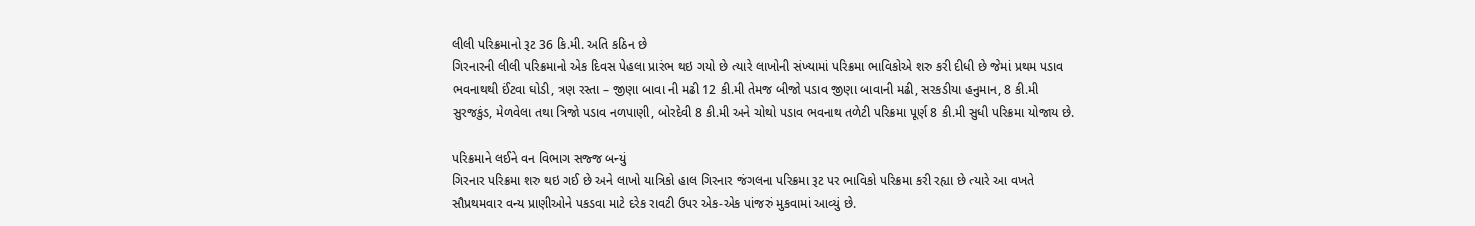લીલી પરિક્રમાનો રૂટ 36 કિ.મી. અતિ કઠિન છે
ગિરનારની લીલી પરિક્રમાનો એક દિવસ પેહલા પ્રારંભ થઇ ગયો છે ત્યારે લાખોની સંખ્યામાં પરિક્રમા ભાવિકોએ શરુ કરી દીધી છે જેમાં પ્રથમ પડાવ ભવનાથથી ઈંટવા ઘોડી, ત્રણ રસ્તા – જીણા બાવા ની મઢી 12 કી.મી તેમજ બીજો પડાવ જીણા બાવાની મઢી, સરકડીયા હનુમાન, 8 કી.મી સુરજકુંડ, મેળવેલા તથા ત્રિજો પડાવ નળપાણી, બોરદેવી 8 કી.મી અને ચોથો પડાવ ભવનાથ તળેટી પરિક્રમા પૂર્ણ 8 કી.મી સુધી પરિક્રમા યોજાય છે.

પરિક્રમાને લઈને વન વિભાગ સજ્જ બન્યું
ગિરનાર પરિક્રમા શરુ થઇ ગઈ છે અને લાખો યાત્રિકો હાલ ગિરનાર જંગલના પરિક્રમા રૂટ પર ભાવિકો પરિક્રમા કરી રહ્યા છે ત્યારે આ વખતે સૌપ્રથમવાર વન્ય પ્રાણીઓને પકડવા માટે દરેક રાવટી ઉપર એક-એક પાંજરું મુકવામાં આવ્યું છે.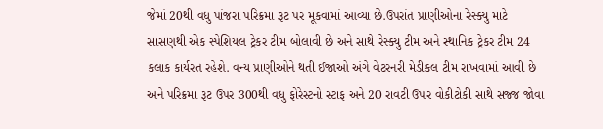જેમાં 20થી વધુ પાંજરા પરિક્રમા રૂટ પર મૂકવામાં આવ્યા છે.ઉપરાંત પ્રાણીઓના રેસ્ક્યુ માટે સાસણથી એક સ્પેશિયલ ટ્રેકર ટીમ બોલાવી છે અને સાથે રેસ્ક્યુ ટીમ અને સ્થાનિક ટ્રેકર ટીમ 24 કલાક કાર્યરત રહેશે. વન્ય પ્રાણીઓને થતી ઈજાઓ અંગે વેટરનરી મેડીકલ ટીમ રાખવામાં આવી છે અને પરિક્રમા રૂટ ઉપર 300થી વધુ ફોરેસ્ટનો સ્ટાફ અને 20 રાવટી ઉપર વોકીટોકી સાથે સજ્જ જોવા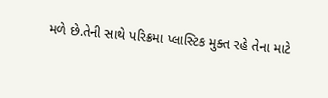મળે છે.તેની સાથે પરિક્રમા પ્લાસ્ટિક મુક્ત રહે તેના માટે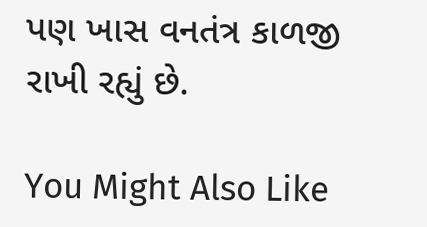પણ ખાસ વનતંત્ર કાળજી રાખી રહ્યું છે.

You Might Also Like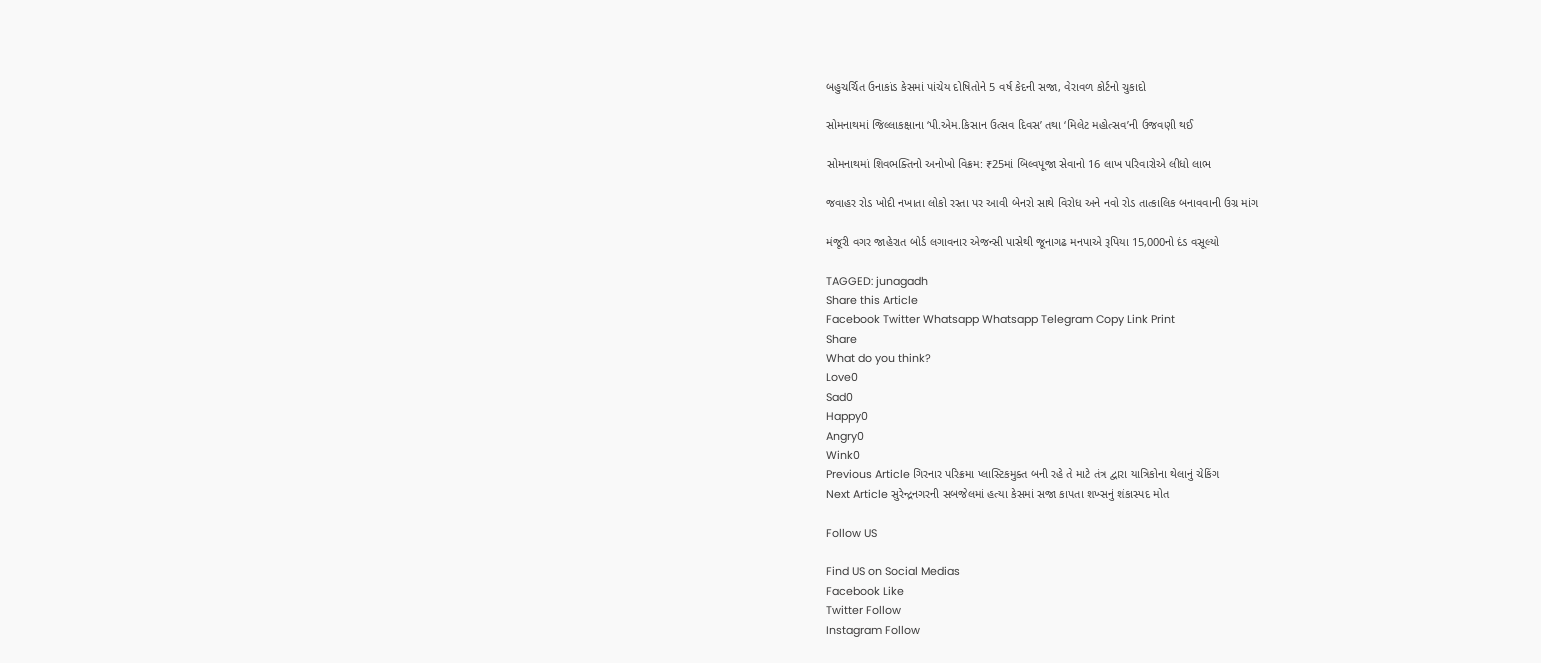બહુચર્ચિત ઉનાકાંડ કેસમાં પાંચેય દોષિતોને 5 વર્ષ કેદની સજા, વેરાવળ કોર્ટનો ચુકાદો

સોમનાથમાં જિલ્લાકક્ષાના ‘પી.એમ.કિસાન ઉત્સવ દિવસ’ તથા ‘મિલેટ મહોત્સવ’ની ઉજવણી થઈ

સોમનાથમાં શિવભક્તિનો અનોખો વિક્રમ: ₹25માં બિલ્વપૂજા સેવાનો 16 લાખ પરિવારોએ લીધો લાભ

જવાહર રોડ ખોદી નખાતા લોકો રસ્તા પર આવી બેનરો સાથે વિરોધ અને નવો રોડ તાત્કાલિક બનાવવાની ઉગ્ર માંગ

મંજૂરી વગર જાહેરાત બોર્ડ લગાવનાર એજન્સી પાસેથી જૂનાગઢ મનપાએ રૂપિયા 15,000નો દંડ વસૂલ્યો

TAGGED: junagadh
Share this Article
Facebook Twitter Whatsapp Whatsapp Telegram Copy Link Print
Share
What do you think?
Love0
Sad0
Happy0
Angry0
Wink0
Previous Article ગિરનાર પરિક્રમા પ્લાસ્ટિકમુક્ત બની રહે તે માટે તંત્ર દ્વારા યાત્રિકોના થેલાનું ચેકિંગ
Next Article સુરેન્દ્રનગરની સબજેલમાં હત્યા કેસમાં સજા કાપતા શખ્સનું શંકાસ્પદ મોત

Follow US

Find US on Social Medias
Facebook Like
Twitter Follow
Instagram Follow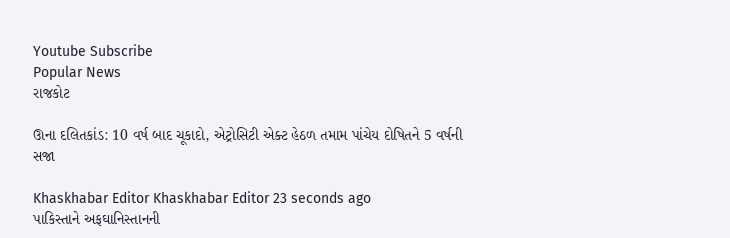Youtube Subscribe
Popular News
રાજકોટ

ઊના દલિતકાંડ: 10 વર્ષ બાદ ચૂકાદો, એટ્રોસિટી એક્ટ હેઠળ તમામ પાંચેય દોષિતને 5 વર્ષની સજા

Khaskhabar Editor Khaskhabar Editor 23 seconds ago
પાકિસ્તાને અફઘાનિસ્તાનની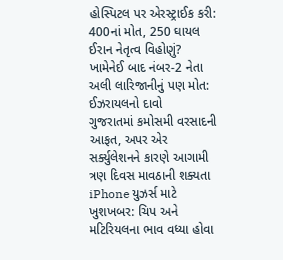હોસ્પિટલ પર એરસ્ટ્રાઈક કરી: 400નાં મોત, 250 ઘાયલ
ઈરાન નેતૃત્વ વિહોણું? ખામેનેઈ બાદ નંબર-2 નેતા અલી લારિજાનીનું પણ મોત: ઈઝરાયલનો દાવો
ગુજરાતમાં કમોસમી વરસાદની આફત, અપર એર સર્ક્યુલેશનને કારણે આગામી ત્રણ દિવસ માવઠાની શક્યતા
iPhone યુઝર્સ માટે ખુશખબર: ચિપ અને મટિરિયલના ભાવ વધ્યા હોવા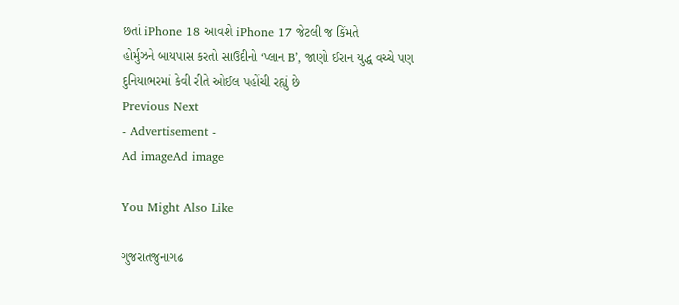છતાં iPhone 18 આવશે iPhone 17 જેટલી જ કિંમતે
હોર્મુઝને બાયપાસ કરતો સાઉદીનો ‘પ્લાન B’, જાણો ઈરાન યુદ્ધ વચ્ચે પણ દુનિયાભરમાં કેવી રીતે ઓઈલ પહોંચી રહ્યું છે
Previous Next
- Advertisement -
Ad imageAd image

You Might Also Like

ગુજરાતજુનાગઢ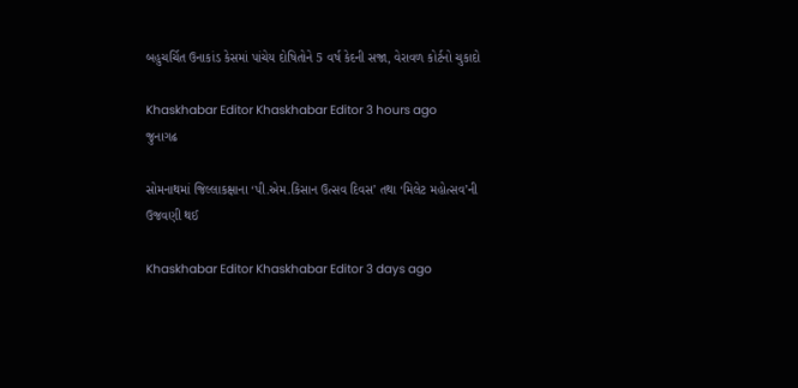બહુચર્ચિત ઉનાકાંડ કેસમાં પાંચેય દોષિતોને 5 વર્ષ કેદની સજા, વેરાવળ કોર્ટનો ચુકાદો

Khaskhabar Editor Khaskhabar Editor 3 hours ago
જુનાગઢ

સોમનાથમાં જિલ્લાકક્ષાના ‘પી.એમ.કિસાન ઉત્સવ દિવસ’ તથા ‘મિલેટ મહોત્સવ’ની ઉજવણી થઈ

Khaskhabar Editor Khaskhabar Editor 3 days ago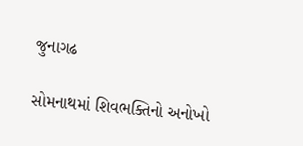જુનાગઢ

સોમનાથમાં શિવભક્તિનો અનોખો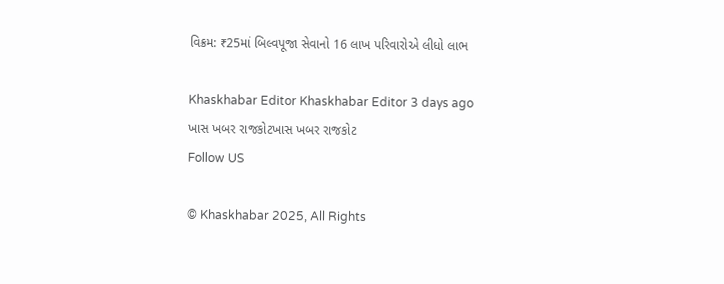વિક્રમ: ₹25માં બિલ્વપૂજા સેવાનો 16 લાખ પરિવારોએ લીધો લાભ

Khaskhabar Editor Khaskhabar Editor 3 days ago
ખાસ ખબર રાજકોટખાસ ખબર રાજકોટ
Follow US

© Khaskhabar 2025, All Rights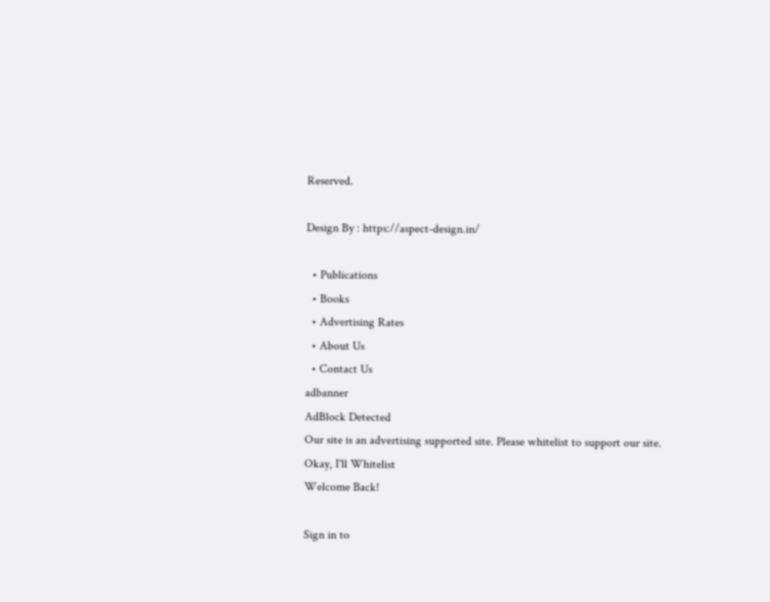Reserved.

Design By : https://aspect-design.in/

  • Publications
  • Books
  • Advertising Rates
  • About Us
  • Contact Us
adbanner
AdBlock Detected
Our site is an advertising supported site. Please whitelist to support our site.
Okay, I'll Whitelist
Welcome Back!

Sign in to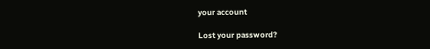your account

Lost your password?